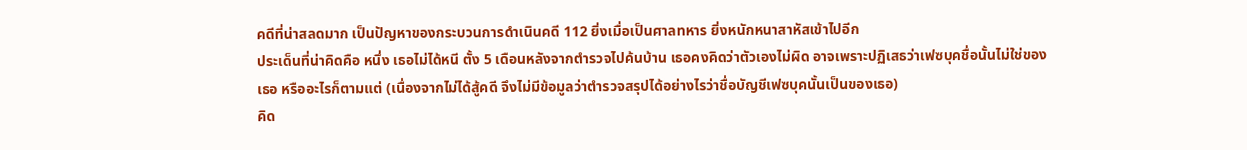คดีที่น่าสลดมาก เป็นปัญหาของกระบวนการดำเนินคดี 112 ยิ่งเมื่อเป็นศาลทหาร ยิ่งหนักหนาสาหัสเข้าไปอีก
ประเด็นที่น่าคิดคือ หนึ่ง เธอไม่ได้หนี ตั้ง 5 เดือนหลังจากตำรวจไปค้นบ้าน เธอคงคิดว่าตัวเองไม่ผิด อาจเพราะปฏิเสธว่าเฟซบุคชื่อนั้นไม่ใช่ของเธอ หรืออะไรก็ตามแต่ (เนื่องจากไม่ได้สู้คดี จึงไม่มีข้อมูลว่าตำรวจสรุปได้อย่างไรว่าชื่อบัญชีเฟซบุคนั้นเป็นของเธอ)
คิด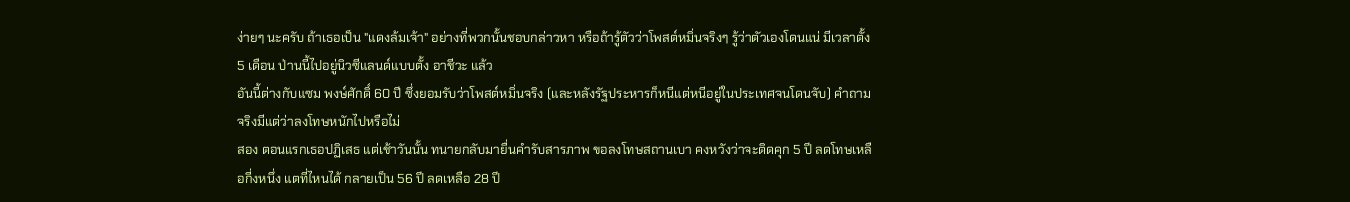ง่ายๆ นะครับ ถ้าเธอเป็น "แดงล้มเจ้า" อย่างที่พวกนั้นชอบกล่าวหา หรือถ้ารู้ตัวว่าโพสต์หมิ่นจริงๆ รู้ว่าตัวเองโดนแน่ มีเวลาตั้ง 5 เดือน ป่านนี้ไปอยู่นิวซีแลนด์แบบตั้ง อาชีวะ แล้ว
อันนี้ต่างกับแซม พงษ์ศักดิ์ 60 ปี ซึ่งยอมรับว่าโพสต์หมิ่นจริง (และหลังรัฐประหารก็หนีแต่หนีอยู่ในประเทศจนโดนจับ) คำถามจริงมีแต่ว่าลงโทษหนักไปหรือไม่
สอง ตอนแรกเธอปฏิเสธ แต่เช้าวันนั้น ทนายกลับมายื่นคำรับสารภาพ ขอลงโทษสถานเบา คงหวังว่าจะติดคุก 5 ปี ลดโทษเหลือกี่งหนึ่ง แตที่ไหนได้ กลายเป็น 56 ปี ลดเหลือ 28 ปี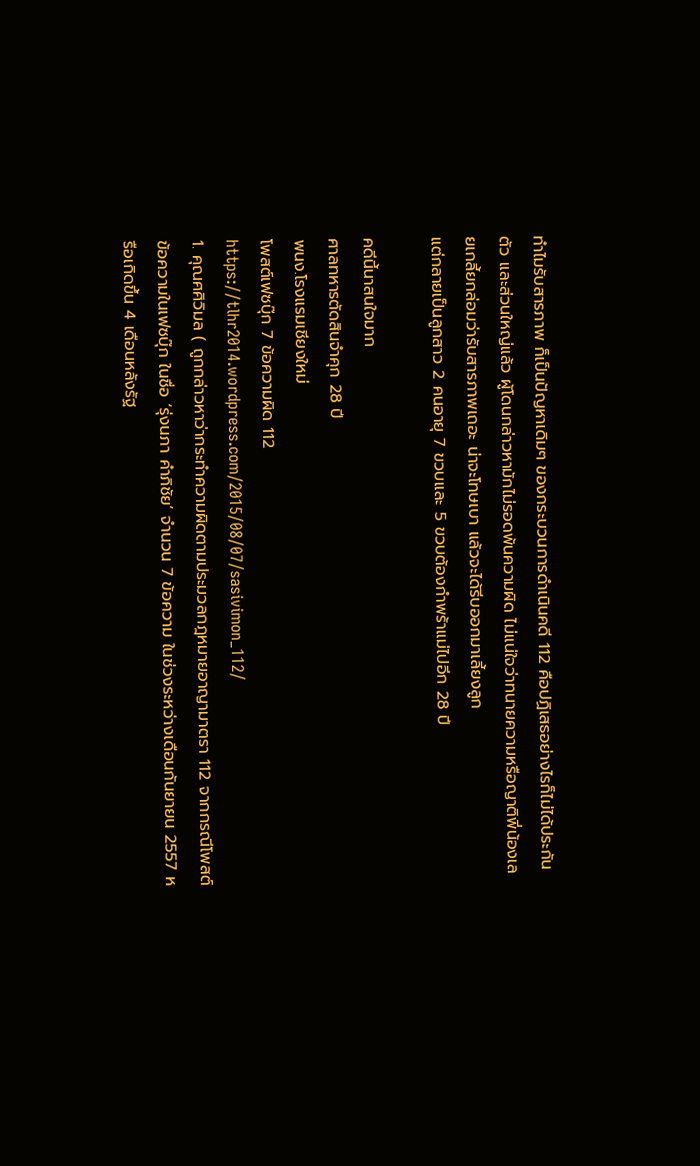ทำไมรับสารภาพ ก็เป็นปัญหาเดิมๆ ของกระบวนการดำเนินคดี 112 คือปฏิเสธอย่างไรก็ไม่ได้ประกันตัว และส่วนใหญ่แล้ว ผู้โดนกล่าวหามักไม่รอดพ้นความผิด ไม่แน่ใจว่าทนายความหรือญาติพี่น้องเลยเกลี้ยกล่อมว่ารับสารภาพเถอะ น่าจะโทษเบา แล้วจะได้รีบออกมาเลี้ยงลูก
แต่กลายเป็นลูกสาว 2 คนอายุ 7 ขวบและ 5 ขวบต้องกำพร้าแม่ไปอีก 28 ปี

คดีนี้นาสนใจมาก
ศาลทหารตัดสินจำคุก 28 ปี
พนง.โรงแรมเชียงใหม่
โพสต์เฟซบุ๊ก 7 ข้อความผิด 112
https://tlhr2014.wordpress.com/2015/08/07/sasivimon_112/
1. คุณศศิวิมล ( ถูกกล่าวหาว่ากระทำความผิดตามประมวลกฎหมายอาญามาตรา 112 จากกรณีโพสต์ข้อความในเฟซบุ๊ก ในชื่อ ‘รุ่งนภา คำภิชัย’ จำนวน 7 ข้อความ ในช่วงระหว่างเดือนกันยายน 2557 หรือเกิดขึ้น 4 เดือนหลังรัฐ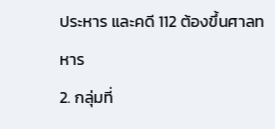ประหาร และคดี 112 ต้องขึ้นศาลทหาร
2. กลุ่มที่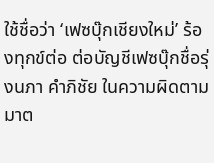ใช้ชื่อว่า ‘เฟซบุ๊กเชียงใหม่’ ร้องทุกข์ต่อ ต่อบัญชีเฟซบุ๊กชื่อรุ่งนภา คำภิชัย ในความผิดตามมาต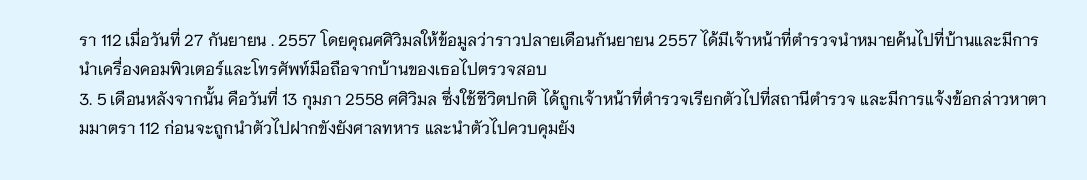รา 112 เมื่อวันที่ 27 กันยายน . 2557 โดยคุณศศิวิมลให้ข้อมูลว่าราวปลายเดือนกันยายน 2557 ได้มีเจ้าหน้าที่ตำรวจนำหมายค้นไปที่บ้านและมีการนำเครื่องคอมพิวเตอร์และโทรศัพท์มือถือจากบ้านของเธอไปตรวจสอบ
3. 5 เดือนหลังจากนั้น คือวันที่ 13 กุมภา 2558 ศศิวิมล ซึ่งใช้ชีวิตปกติ ได้ถูกเจ้าหน้าที่ตำรวจเรียกตัวไปที่สถานีตำรวจ และมีการแจ้งข้อกล่าวหาตามมาตรา 112 ก่อนจะถูกนำตัวไปฝากขังยังศาลทหาร และนำตัวไปควบคุมยัง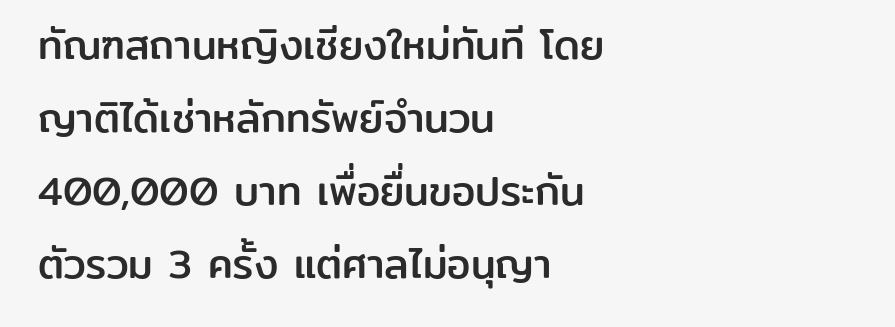ทัณฑสถานหญิงเชียงใหม่ทันที โดยญาติได้เช่าหลักทรัพย์จำนวน 400,000 บาท เพื่อยื่นขอประกันตัวรวม 3 ครั้ง แต่ศาลไม่อนุญา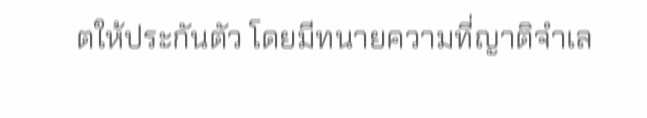ตให้ประกันตัว โดยมีทนายความที่ญาติจำเล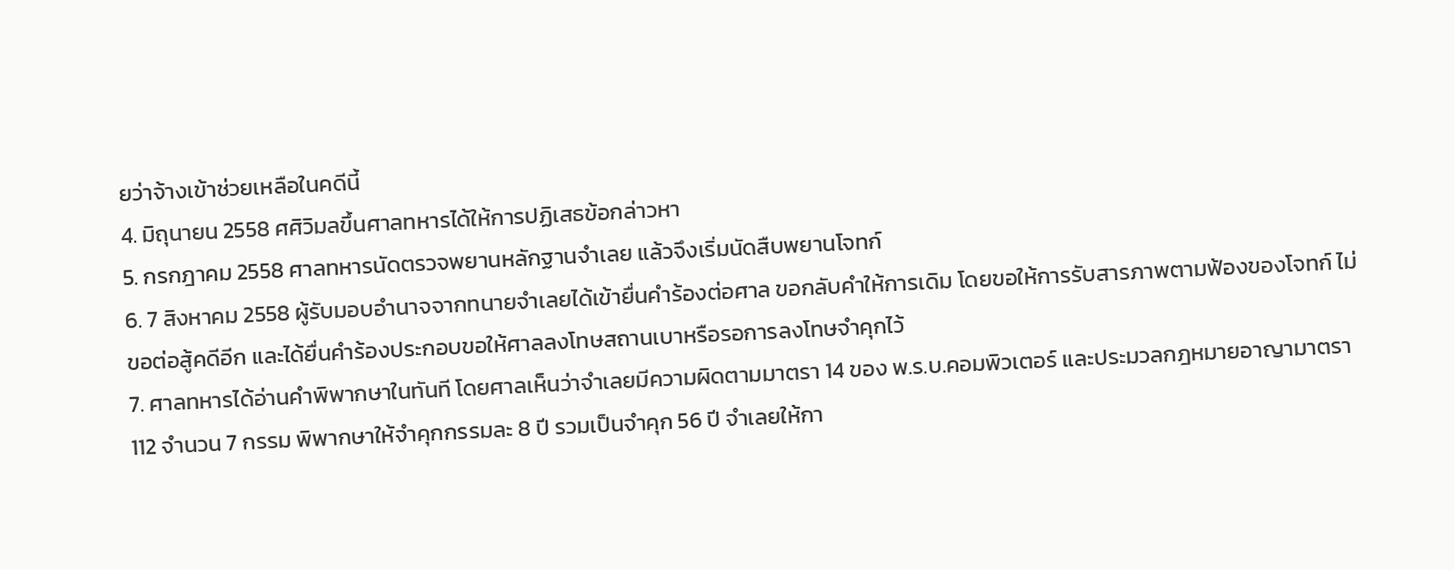ยว่าจ้างเข้าช่วยเหลือในคดีนี้
4. มิถุนายน 2558 ศศิวิมลขึ้นศาลทหารได้ให้การปฏิเสธข้อกล่าวหา
5. กรกฎาคม 2558 ศาลทหารนัดตรวจพยานหลักฐานจำเลย แล้วจึงเริ่มนัดสืบพยานโจทก์
6. 7 สิงหาคม 2558 ผู้รับมอบอำนาจจากทนายจำเลยได้เข้ายื่นคำร้องต่อศาล ขอกลับคำให้การเดิม โดยขอให้การรับสารภาพตามฟ้องของโจทก์ ไม่ขอต่อสู้คดีอีก และได้ยื่นคำร้องประกอบขอให้ศาลลงโทษสถานเบาหรือรอการลงโทษจำคุกไว้
7. ศาลทหารได้อ่านคำพิพากษาในทันที โดยศาลเห็นว่าจำเลยมีความผิดตามมาตรา 14 ของ พ.ร.บ.คอมพิวเตอร์ และประมวลกฎหมายอาญามาตรา 112 จำนวน 7 กรรม พิพากษาให้จำคุกกรรมละ 8 ปี รวมเป็นจำคุก 56 ปี จำเลยให้กา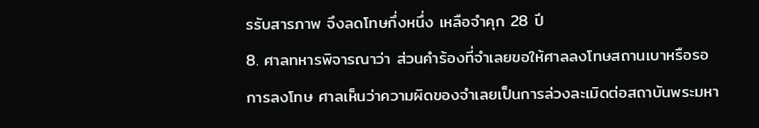รรับสารภาพ จึงลดโทษกึ่งหนึ่ง เหลือจำคุก 28 ปี
8. ศาลทหารพิจารณาว่า ส่วนคำร้องที่จำเลยขอให้ศาลลงโทษสถานเบาหรือรอการลงโทษ ศาลเห็นว่าความผิดของจำเลยเป็นการล่วงละเมิดต่อสถาบันพระมหา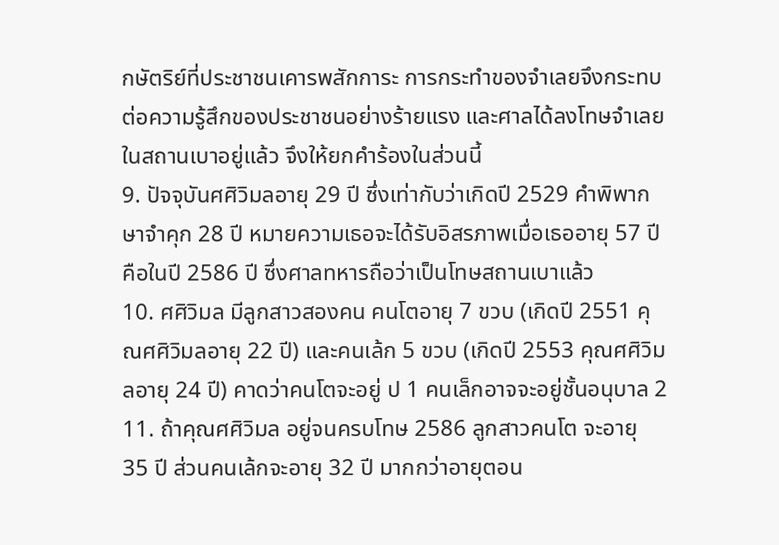กษัตริย์ที่ประชาชนเคารพสักการะ การกระทำของจำเลยจึงกระทบต่อความรู้สึกของประชาชนอย่างร้ายแรง และศาลได้ลงโทษจำเลยในสถานเบาอยู่แล้ว จึงให้ยกคำร้องในส่วนนี้
9. ปัจจุบันศศิวิมลอายุ 29 ปี ซึ่งเท่ากับว่าเกิดปี 2529 คำพิพากษาจำคุก 28 ปี หมายความเธอจะได้รับอิสรภาพเมื่อเธออายุ 57 ปี คือในปี 2586 ปี ซึ่งศาลทหารถือว่าเป็นโทษสถานเบาแล้ว
10. ศศิวิมล มีลูกสาวสองคน คนโตอายุ 7 ขวบ (เกิดปี 2551 คุณศศิวิมลอายุ 22 ปี) และคนเล้ก 5 ขวบ (เกิดปี 2553 คุณศศิวิมลอายุ 24 ปี) คาดว่าคนโตจะอยู่ ป 1 คนเล็กอาจจะอยู่ชั้นอนุบาล 2
11. ถ้าคุณศศิวิมล อยู่จนครบโทษ 2586 ลูกสาวคนโต จะอายุ 35 ปี ส่วนคนเล้กจะอายุ 32 ปี มากกว่าอายุตอน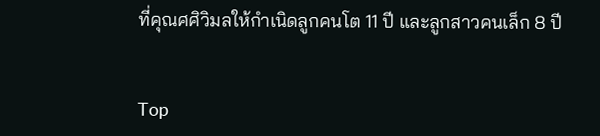ที่คุณศศิวิมลให้กำเนิดลูกคนโต 11 ปี และลูกสาวคนเล็ก 8 ปี


Top